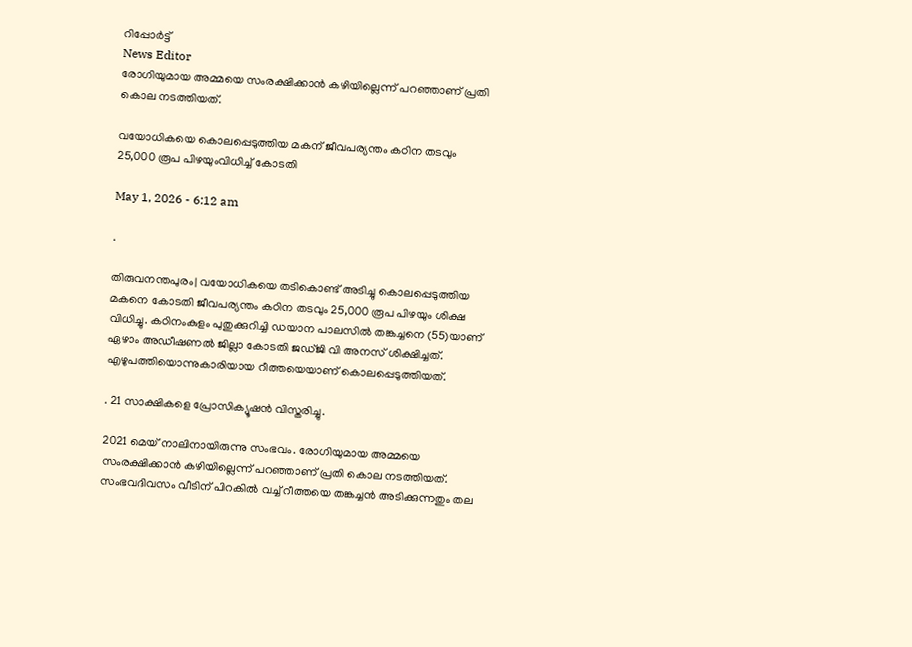റിപ്പോര്‍ട്ട്
News Editor
രോഗിയുമായ അമ്മയെ സംരക്ഷിക്കാന്‍ കഴിയില്ലെന്ന് പറഞ്ഞാണ് പ്രതി കൊല നടത്തിയത്.

വയോധികയെ കൊലപ്പെടുത്തിയ മകന് ജീവപര്യന്തം കഠിന തടവും 25,000 രൂപ പിഴയുംവിധിച്ച് കോടതി

May 1, 2026 - 6:12 am

.

തിരുവനന്തപുരം| വയോധികയെ തടികൊണ്ട് അടിച്ചു കൊലപ്പെടുത്തിയ മകനെ കോടതി ജീവപര്യന്തം കഠിന തടവും 25,000 രൂപ പിഴയും ശിക്ഷ വിധിച്ചു. കഠിനംകുളം പുതുക്കുറിച്ചി ഡയാന പാലസില്‍ തങ്കച്ചനെ (55)യാണ് ഏഴാം അഡീഷണല്‍ ജില്ലാ കോടതി ജഡ്ജി വി അനസ് ശിക്ഷിച്ചത്. എഴുപത്തിയൊന്നുകാരിയായ റീത്തയെയാണ് കൊലപ്പെടുത്തിയത്.

. 21 സാക്ഷികളെ പ്രോസിക്യൂഷന്‍ വിസ്തരിച്ചു.

2021 മെയ് നാലിനായിരുന്നു സംഭവം. രോഗിയുമായ അമ്മയെ സംരക്ഷിക്കാന്‍ കഴിയില്ലെന്ന് പറഞ്ഞാണ് പ്രതി കൊല നടത്തിയത്. സംഭവദിവസം വീടിന് പിറകില്‍ വച്ച് റീത്തയെ തങ്കച്ചന്‍ അടിക്കുന്നതും തല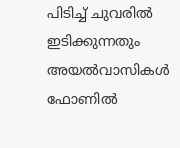പിടിച്ച് ചുവരില്‍ ഇടിക്കുന്നതും അയല്‍വാസികള്‍ ഫോണില്‍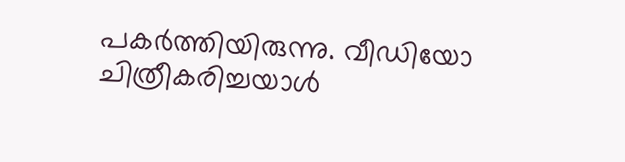പകര്‍ത്തിയിരുന്നു. വീഡിയോ ചിത്രീകരിച്ചയാള്‍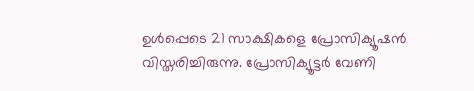ഉള്‍പ്പെടെ 21 സാക്ഷികളെ പ്രോസിക്യൂഷന്‍ വിസ്തരിച്ചിരുന്നു. പ്രോസിക്യൂട്ടര്‍ വേണി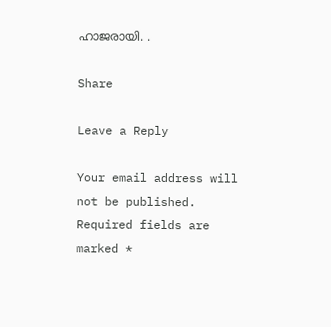ഹാജരായി. .

Share

Leave a Reply

Your email address will not be published. Required fields are marked *